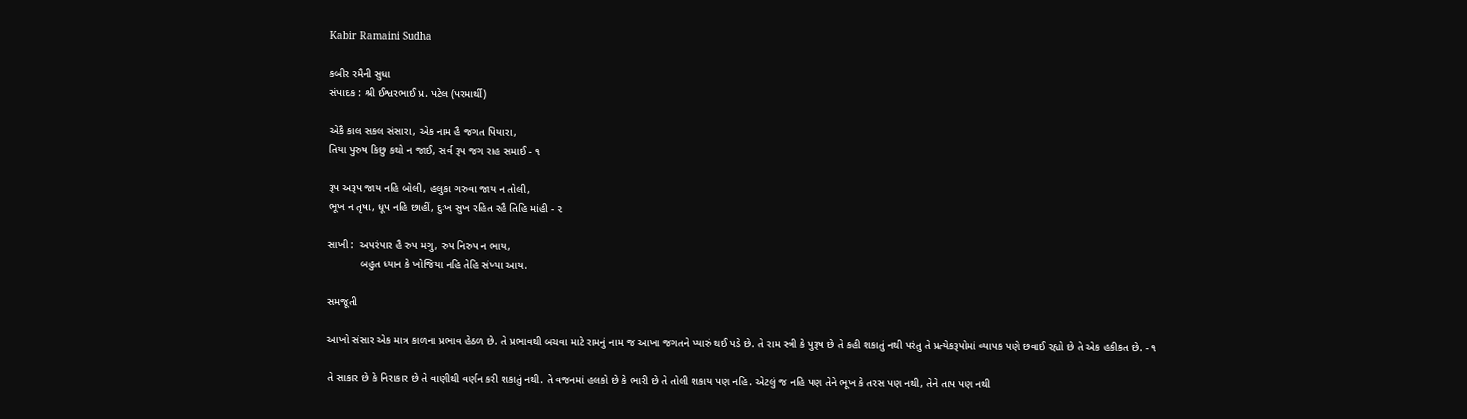Kabir Ramaini Sudha

કબીર રમૈની સુધા
સંપાદક : શ્રી ઈશ્વરભાઈ પ્ર. પટેલ (પરમાર્થી)

એકૈ કાલ સકલ સંસારા, એક નામ હૈ જગત પિયારા,
તિયા પુરુષ કિછુ કથો ન જાઈ, સર્વ રૂપ જગ રાહ સમાઈ - ૧

રૂપ અરૂપ જાય નહિ બોલી, હલુકા ગરુવા જાય ન તોલી,
ભૂખ ન તૃષા, ધૂપ નહિ છાહીં, દુઃખ સુખ રહિત રહૈ તિહિ માંહી - ૨

સાખી :  અપરંપાર હૈ રુપ મગુ, રુપ નિરુપ ન ભાય,
           બહુત ધ્યાન કે ખોજિયા નહિ તેહિ સંખ્યા આય.

સમજૂતી

આખો સંસાર એક માત્ર કાળના પ્રભાવ હેઠળ છે. તે પ્રભાવથી બચવા માટે રામનું નામ જ આખા જગતને પ્યારું થઈ પડે છે. તે રામ સ્ત્રી કે પુરૂષ છે તે કહી શકાતું નથી પરંતુ તે પ્રત્યેકરૂપોમાં વ્યાપક પણે છવાઈ રહ્યો છે તે એક હકીકત છે. - ૧

તે સાકાર છે કે નિરાકાર છે તે વાણીથી વર્ણન કરી શકાતું નથી. તે વજનમાં હલકો છે કે ભારી છે તે તોલી શકાય પણ નહિ. એટલું જ નહિ પણ તેને ભૂખ કે તરસ પણ નથી, તેને તાપ પણ નથી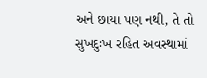અને છાયા પણ નથી, તે તો સુખદુઃખ રહિત અવસ્થામાં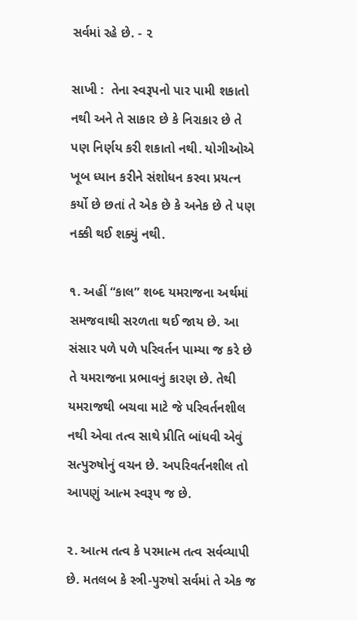સર્વમાં રહે છે. - ૨

સાખી :  તેના સ્વરૂપનો પાર પામી શકાતો નથી અને તે સાકાર છે કે નિરાકાર છે તે પણ નિર્ણય કરી શકાતો નથી. યોગીઓએ ખૂબ ધ્યાન કરીને સંશોધન કરવા પ્રયત્ન કર્યો છે છતાં તે એક છે કે અનેક છે તે પણ નક્કી થઈ શક્યું નથી.

૧. અહીં “કાલ” શબ્દ યમરાજના અર્થમાં સમજવાથી સરળતા થઈ જાય છે. આ સંસાર પળે પળે પરિવર્તન પામ્યા જ કરે છે તે યમરાજના પ્રભાવનું કારણ છે. તેથી યમરાજથી બચવા માટે જે પરિવર્તનશીલ નથી એવા તત્વ સાથે પ્રીતિ બાંધવી એવું સત્પુરુષોનું વચન છે. અપરિવર્તનશીલ તો આપણું આત્મ સ્વરૂપ જ છે.

૨. આત્મ તત્વ કે પરમાત્મ તત્વ સર્વવ્યાપી છે. મતલબ કે સ્ત્રી-પુરુષો સર્વમાં તે એક જ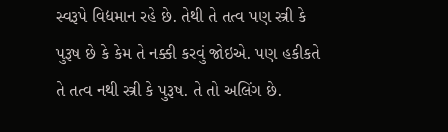સ્વરૂપે વિદ્યમાન રહે છે. તેથી તે તત્વ પણ સ્ત્રી કે પુરૂષ છે કે કેમ તે નક્કી કરવું જોઇએ. પણ હકીકતે તે તત્વ નથી સ્ત્રી કે પુરૂષ. તે તો અલિંગ છે.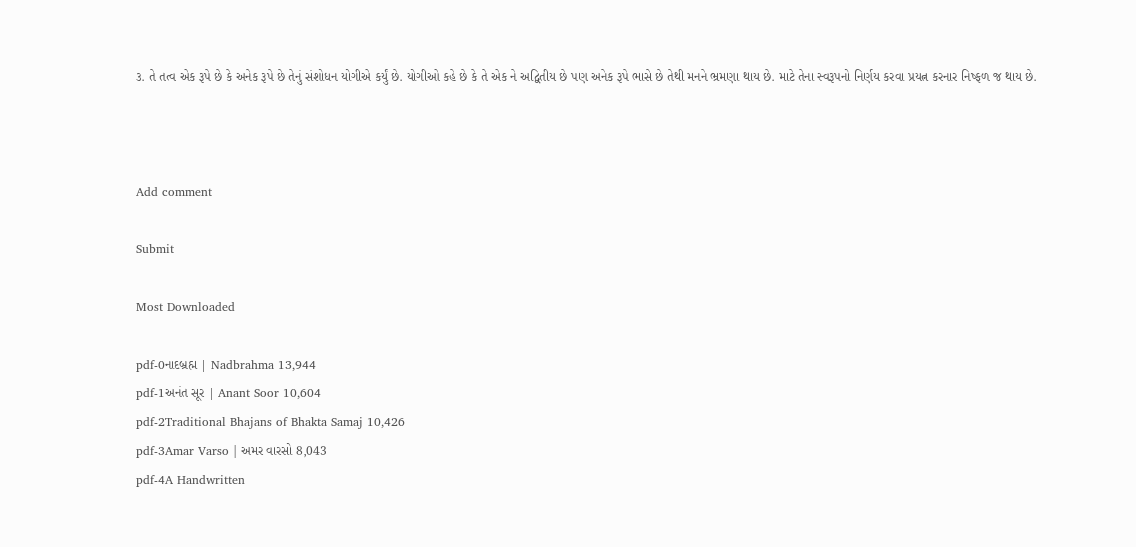૩. તે તત્વ એક રૂપે છે કે અનેક રૂપે છે તેનું સંશોધન યોગીએ કર્યું છે. યોગીઓ કહે છે કે તે એક ને અદ્વિતીય છે પણ અનેક રૂપે ભાસે છે તેથી મનને ભ્રમણા થાય છે. માટે તેના સ્વરૂપનો નિર્ણય કરવા પ્રયત્ન કરનાર નિષ્ફળ જ થાય છે.



Add comment

Submit

Most Downloaded

pdf-0નાદબ્રહ્મ | Nadbrahma 13,944
pdf-1અનંત સૂર | Anant Soor 10,604
pdf-2Traditional Bhajans of Bhakta Samaj 10,426
pdf-3Amar Varso | અમર વારસો 8,043
pdf-4A Handwritten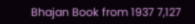Bhajan Book from 1937 7,127